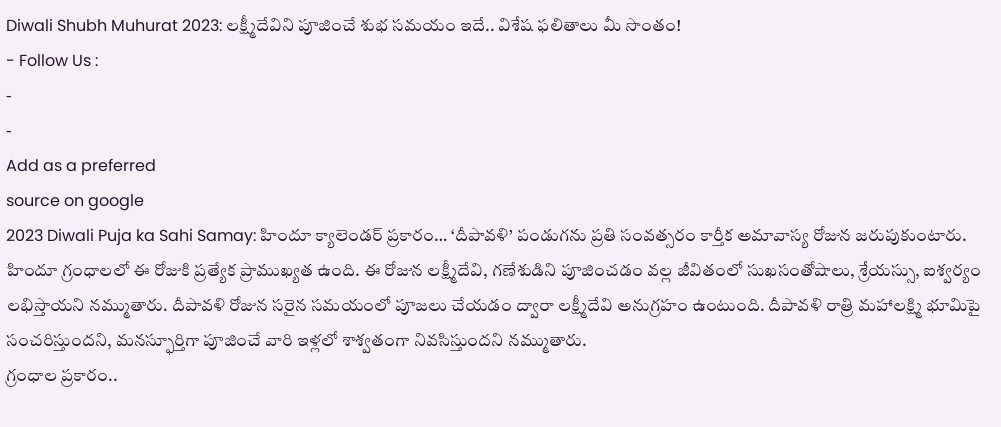Diwali Shubh Muhurat 2023: లక్ష్మీదేవిని పూజించే శుభ సమయం ఇదే.. విశేష ఫలితాలు మీ సొంతం!
- Follow Us :
-
-
Add as a preferred
source on google
2023 Diwali Puja ka Sahi Samay: హిందూ క్యాలెండర్ ప్రకారం… ‘దీపావళి’ పండుగను ప్రతి సంవత్సరం కార్తీక అమావాస్య రోజున జరుపుకుంటారు. హిందూ గ్రంధాలలో ఈ రోజుకి ప్రత్యేక ప్రాముఖ్యత ఉంది. ఈ రోజున లక్ష్మీదేవి, గణేశుడిని పూజించడం వల్ల జీవితంలో సుఖసంతోషాలు, శ్రేయస్సు, ఐశ్వర్యం లభిస్తాయని నమ్ముతారు. దీపావళి రోజున సరైన సమయంలో పూజలు చేయడం ద్వారా లక్ష్మీదేవి అనుగ్రహం ఉంటుంది. దీపావళి రాత్రి మహాలక్ష్మి భూమిపై సంచరిస్తుందని, మనస్ఫూర్తిగా పూజించే వారి ఇళ్లలో శాశ్వతంగా నివసిస్తుందని నమ్ముతారు.
గ్రంధాల ప్రకారం..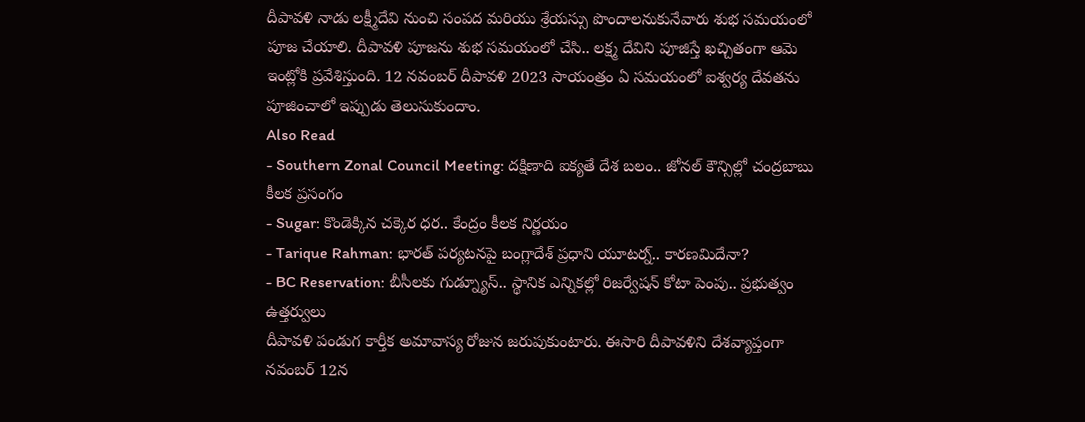దీపావళి నాడు లక్ష్మీదేవి నుంచి సంపద మరియు శ్రేయస్సు పొందాలనుకునేవారు శుభ సమయంలో పూజ చేయాలి. దీపావళి పూజను శుభ సమయంలో చేసి.. లక్ష్మ దేవిని పూజిస్తే ఖచ్చితంగా ఆమె ఇంట్లోకి ప్రవేశిస్తుంది. 12 నవంబర్ దీపావళి 2023 సాయంత్రం ఏ సమయంలో ఐశ్వర్య దేవతను పూజించాలో ఇప్పుడు తెలుసుకుందాం.
Also Read
- Southern Zonal Council Meeting: దక్షిణాది ఐక్యతే దేశ బలం.. జోనల్ కౌన్సిల్లో చంద్రబాబు కీలక ప్రసంగం
- Sugar: కొండెక్కిన చక్కెర ధర.. కేంద్రం కీలక నిర్ణయం
- Tarique Rahman: భారత్ పర్యటనపై బంగ్లాదేశ్ ప్రధాని యూటర్న్.. కారణమిదేనా?
- BC Reservation: బీసీలకు గుడ్న్యూస్.. స్థానిక ఎన్నికల్లో రిజర్వేషన్ కోటా పెంపు.. ప్రభుత్వం ఉత్తర్వులు
దీపావళి పండుగ కార్తీక అమావాస్య రోజున జరుపుకుంటారు. ఈసారి దీపావళిని దేశవ్యాప్తంగా నవంబర్ 12న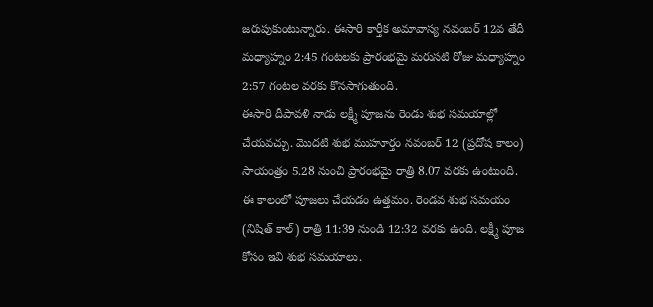జరుపుకుంటున్నారు. ఈసారి కార్తీక అమావాస్య నవంబర్ 12వ తేదీ మధ్యాహ్నం 2:45 గంటలకు ప్రారంభమై మరుసటి రోజు మధ్యాహ్నం 2:57 గంటల వరకు కొనసాగుతుంది.
ఈసారి దీపావళి నాడు లక్ష్మీ పూజను రెండు శుభ సమయాల్లో చేయవచ్చు. మొదటి శుభ ముహూర్తం నవంబర్ 12 (ప్రదోష కాలం) సాయంత్రం 5.28 నుంచి ప్రారంభమై రాత్రి 8.07 వరకు ఉంటుంది. ఈ కాలంలో పూజలు చేయడం ఉత్తమం. రెండవ శుభ సమయం (నిషిత్ కాల్) రాత్రి 11:39 నుండి 12:32 వరకు ఉంది. లక్ష్మీ పూజ కోసం ఇవి శుభ సమయాలు.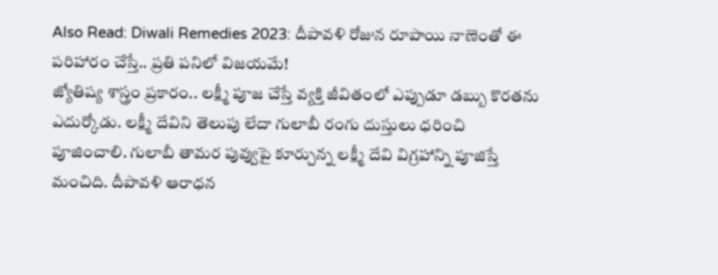Also Read: Diwali Remedies 2023: దీపావళి రోజున రూపాయి నాణెంతో ఈ పరిహారం చేస్తే.. ప్రతి పనిలో విజయమే!
జ్యోతిష్య శాస్త్రం ప్రకారం.. లక్ష్మీ పూజ చేస్తే వ్యక్తి జీవితంలో ఎప్పుడూ డబ్బు కొరతను ఎదుర్కోడు. లక్ష్మీ దేవిని తెలుపు లేదా గులాబీ రంగు దుస్తులు ధరించి పూజించాలి. గులాబీ తామర పువ్వుపై కూర్చున్న లక్ష్మీ దేవి విగ్రహాన్ని పూజిస్తే మంచిది. దీపావళి ఆరాధన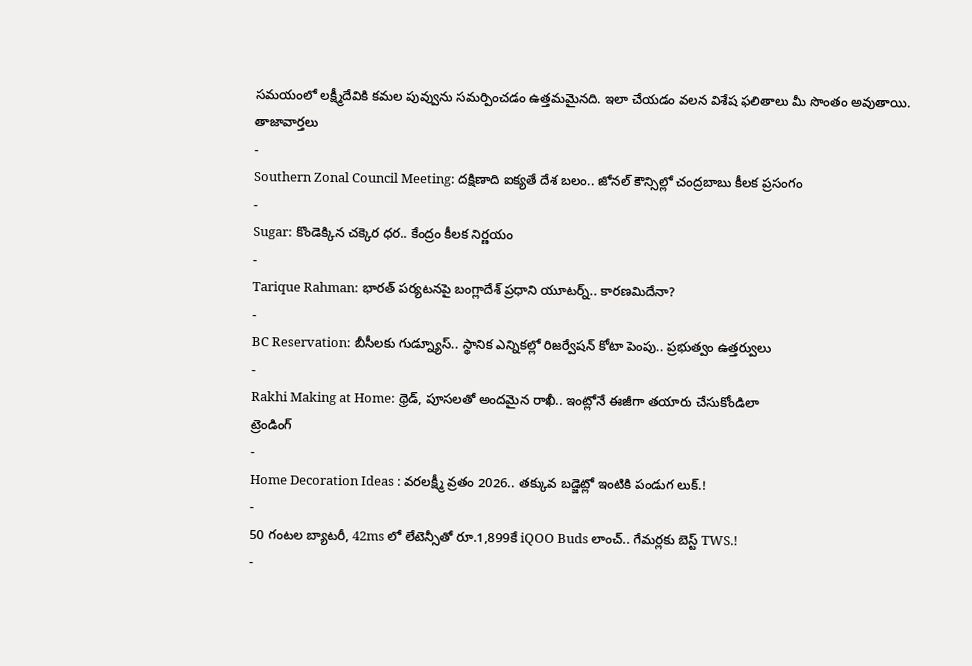సమయంలో లక్ష్మీదేవికి కమల పువ్వును సమర్పించడం ఉత్తమమైనది. ఇలా చేయడం వలన విశేష ఫలితాలు మీ సొంతం అవుతాయి.
తాజావార్తలు
-
Southern Zonal Council Meeting: దక్షిణాది ఐక్యతే దేశ బలం.. జోనల్ కౌన్సిల్లో చంద్రబాబు కీలక ప్రసంగం
-
Sugar: కొండెక్కిన చక్కెర ధర.. కేంద్రం కీలక నిర్ణయం
-
Tarique Rahman: భారత్ పర్యటనపై బంగ్లాదేశ్ ప్రధాని యూటర్న్.. కారణమిదేనా?
-
BC Reservation: బీసీలకు గుడ్న్యూస్.. స్థానిక ఎన్నికల్లో రిజర్వేషన్ కోటా పెంపు.. ప్రభుత్వం ఉత్తర్వులు
-
Rakhi Making at Home: థ్రెడ్, పూసలతో అందమైన రాఖీ.. ఇంట్లోనే ఈజీగా తయారు చేసుకోండిలా
ట్రెండింగ్
-
Home Decoration Ideas : వరలక్ష్మీ వ్రతం 2026.. తక్కువ బడ్జెట్లో ఇంటికి పండుగ లుక్.!
-
50 గంటల బ్యాటరీ, 42ms లో లేటెన్సీతో రూ.1,899కే iQOO Buds లాంచ్.. గేమర్లకు బెస్ట్ TWS.!
-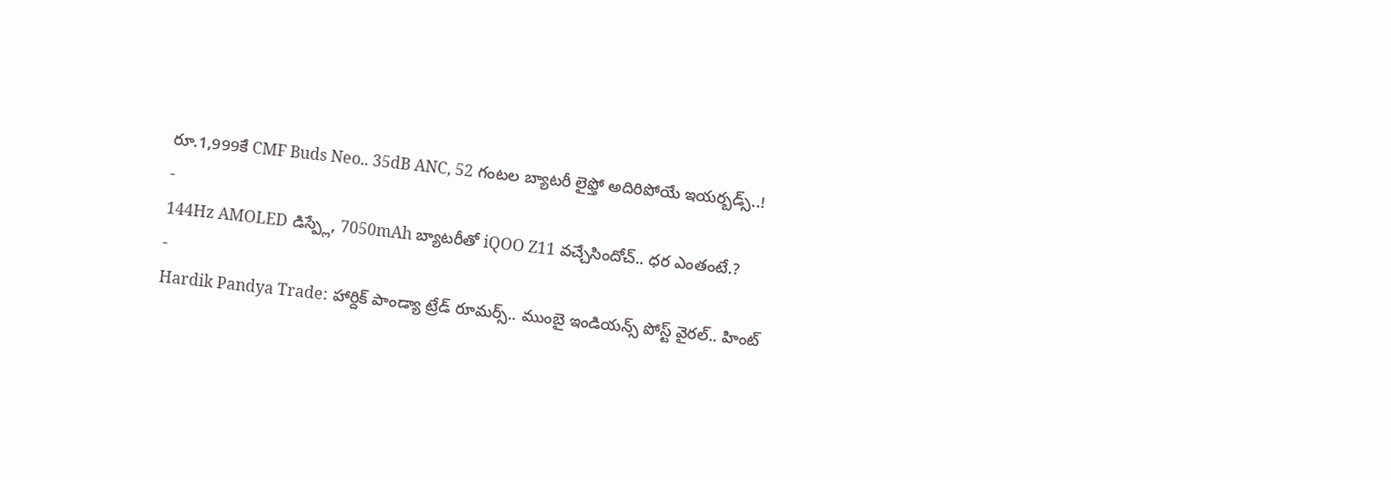రూ.1,999కే CMF Buds Neo.. 35dB ANC, 52 గంటల బ్యాటరీ లైఫ్తో అదిరిపోయే ఇయర్బడ్స్..!
-
144Hz AMOLED డిస్ప్లే, 7050mAh బ్యాటరీతో iQOO Z11 వచ్చేసిందోచ్.. ధర ఎంతంటే.?
-
Hardik Pandya Trade: హార్దిక్ పాండ్యా ట్రేడ్ రూమర్స్.. ముంబై ఇండియన్స్ పోస్ట్ వైరల్.. హింట్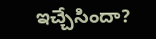ఇచ్చేసిందా?